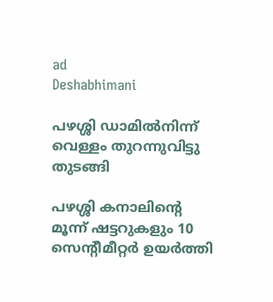ad
Deshabhimani

പഴശ്ശി ഡാമിൽനിന്ന്‌ വെള്ളം തുറന്നുവിട്ടു തുടങ്ങി

പഴശ്ശി കനാലിന്റെ മൂന്ന് ഷട്ടറുകളും 10 സെന്റീമീറ്റർ ഉയർത്തി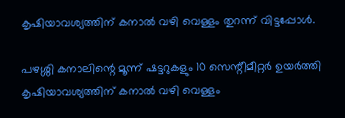കൃഷിയാവശ്യത്തിന്‌ കനാൽ വഴി വെള്ളം തുറന്ന്‌ വിട്ടപ്പോൾ.

പഴശ്ശി കനാലിന്റെ മൂന്ന് ഷട്ടറുകളും 10 സെന്റീമീറ്റർ ഉയർത്തി കൃഷിയാവശ്യത്തിന്‌ കനാൽ വഴി വെള്ളം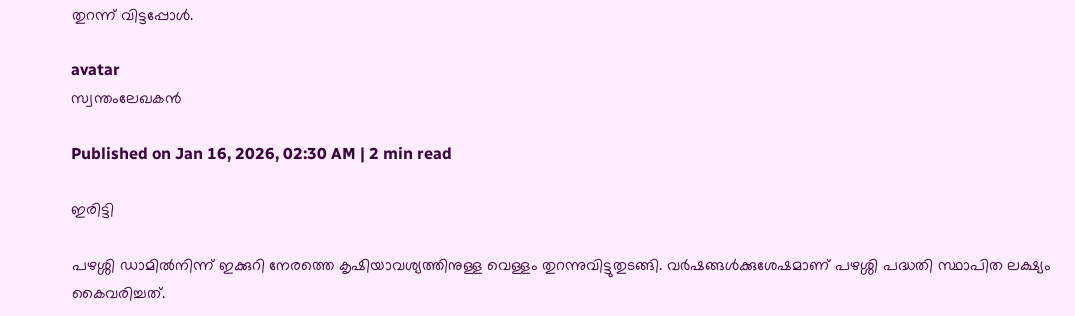തുറന്ന്‌ വിട്ടപ്പോൾ.

avatar
സ്വന്തംലേഖകൻ

Published on Jan 16, 2026, 02:30 AM | 2 min read

ഇരിട്ടി

പഴശ്ശി ഡാമിൽനിന്ന്‌ ഇക്കുറി നേരത്തെ കൃഷിയാവശ്യത്തിനുള്ള വെള്ളം തുറന്നുവിട്ടുതുടങ്ങി. വർഷങ്ങൾക്കുശേഷമാണ് പഴശ്ശി പദ്ധതി സ്ഥാപിത ലക്ഷ്യം കൈവരിച്ചത്‌.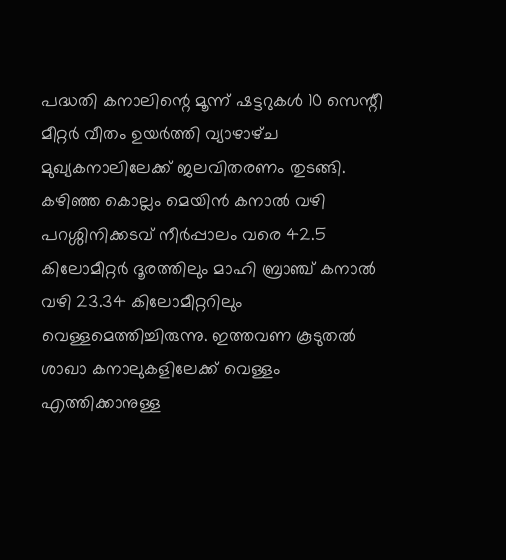പദ്ധതി കനാലിന്റെ മൂന്ന് ഷട്ടറുകൾ 10 സെന്റീ മീറ്റർ വീതം ഉയർത്തി വ്യാഴാഴ്‌ച മുഖ്യകനാലിലേക്ക്‌ ജലവിതരണം തുടങ്ങി. കഴിഞ്ഞ കൊല്ലം മെയിൻ കനാൽ വഴി പറശ്ശിനിക്കടവ് നീർപ്പാലം വരെ 42.5 കിലോമീറ്റർ ദൂരത്തിലും മാഹി ബ്രാഞ്ച് കനാൽ വഴി 23.34 കിലോമീറ്ററിലും വെള്ളമെത്തിച്ചിരുന്നു. ഇത്തവണ കൂടുതൽ ശാഖാ കനാലുകളിലേക്ക് വെള്ളം എത്തിക്കാനുള്ള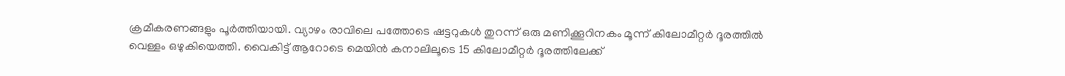ക്രമീകരണങ്ങളും പൂർത്തിയായി. വ്യാഴം രാവിലെ പത്തോടെ ഷട്ടറുകൾ തുറന്ന് ഒരു മണിക്കൂറിനകം മൂന്ന് കിലോമീറ്റർ ദൂരത്തിൽ വെള്ളം ഒഴുകിയെത്തി. വൈകിട്ട് ആറോടെ മെയിൻ കനാലിലൂടെ 15 കിലോമീറ്റർ ദൂരത്തിലേക്ക്‌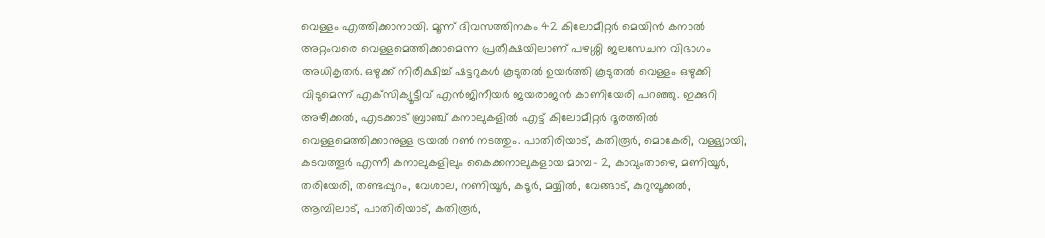വെള്ളം എത്തിക്കാനായി. മൂന്ന് ദിവസത്തിനകം 42 കിലോമീറ്റർ മെയിൻ കനാൽ അറ്റംവരെ വെള്ളമെത്തിക്കാമെന്ന പ്രതീക്ഷയിലാണ് പഴശ്ശി ജലസേചന വിഭാഗം അധികൃതർ. ഒഴുക്ക് നിരീക്ഷിച്ച്‌ ഷട്ടറുകൾ കൂടുതൽ ഉയർത്തി കൂടുതൽ വെള്ളം ഒഴുക്കി വിടുമെന്ന് എക്‌സിക്യൂട്ടീവ് എൻജിനീയർ ജയരാജൻ കാണിയേരി പറഞ്ഞു. ഇക്കുറി അഴീക്കൽ, എടക്കാട് ബ്രാഞ്ച് കനാലുകളിൽ എട്ട്‌ കിലോമീറ്റർ ദൂരത്തിൽ വെള്ളമെത്തിക്കാനുള്ള ട്രയൽ റൺ നടത്തും. പാതിരിയാട്, കതിരൂർ, മൊകേരി, വള്ള്യായി, കടവത്തൂർ എന്നീ കനാലുകളിലും കൈക്കനാലുകളായ മാമ്പ- 2, കാവുംതാഴെ, മണിയൂർ, തരിയേരി, തണ്ടപ്പുറം, വേശാല, നണിയൂർ, കടൂർ, മയ്യിൽ, വേങ്ങാട്, കുറുമ്പൂക്കൽ, ആമ്പിലാട്, പാതിരിയാട്, കതിരൂർ,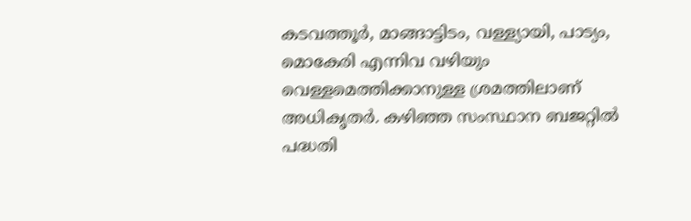കടവത്തൂർ, മാങ്ങാട്ടിടം, വള്ള്യായി, പാട്യം, മൊകേരി എന്നിവ വഴിയും വെള്ളമെത്തിക്കാനുള്ള ശ്രമത്തിലാണ്‌ അധികൃതർ. കഴിഞ്ഞ സംസ്ഥാന ബജറ്റിൽ പദ്ധതി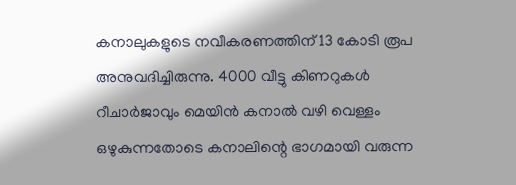കനാലുകളുടെ നവീകരണത്തിന്‌ 13 കോടി രൂപ അനുവദിച്ചിരുന്നു. 4000 വീട്ടു കിണറുകൾ
റീചാർജാവും മെയിൻ കനാൽ വഴി വെള്ളം ഒഴുകുന്നതോടെ കനാലിന്റെ ഭാഗമായി വരുന്ന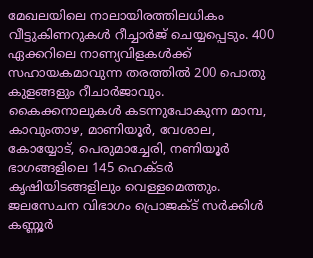മേഖലയിലെ നാലായിരത്തിലധികം വീട്ടുകിണറുകൾ റീച്ചാർജ് ചെയ്യപ്പെടും. 400 ഏക്കറിലെ നാണ്യവിളകൾക്ക്‌ സഹായകമാവുന്ന തരത്തിൽ 200 പൊതു കുളങ്ങളും റീചാർജാവും. കൈക്കനാലുകൾ കടന്നുപോകുന്ന മാമ്പ, കാവുംതാഴ, മാണിയൂർ, വേശാല, കോയ്യോട്, പെരുമാച്ചേരി, നണിയൂർ ഭാഗങ്ങളിലെ 145 ഹെക്ടർ കൃഷിയിടങ്ങളിലും വെള്ളമെത്തും. ജലസേചന വിഭാഗം പ്രൊജക്ട്‌ സർക്കിൾ കണ്ണൂർ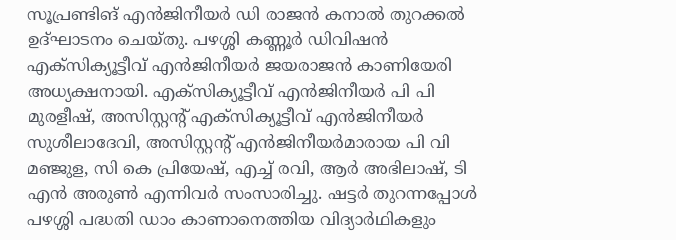സൂപ്രണ്ടിങ് എൻജിനീയർ ഡി രാജൻ കനാൽ തുറക്കൽ ഉദ്ഘാടനം ചെയ്തു. പഴശ്ശി കണ്ണൂർ ഡിവിഷൻ എക്‌സിക്യൂട്ടീവ് എൻജിനീയർ ജയരാജൻ കാണിയേരി അധ്യക്ഷനായി. എക്‌സിക്യൂട്ടീവ് എൻജിനീയർ പി പി മുരളീഷ്, അസിസ്റ്റന്റ്‌ എക്‌സിക്യൂട്ടീവ് എൻജിനീയർ സുശീലാദേവി, അസിസ്റ്റന്റ്‌ എൻജിനീയർമാരായ പി വി മഞ്ജുള, സി കെ പ്രിയേഷ്, എച്ച് രവി, ആർ അഭിലാഷ്, ടി എൻ അരുൺ എന്നിവർ സംസാരിച്ചു. ഷട്ടർ തുറന്നപ്പോൾ പഴശ്ശി പദ്ധതി ഡാം കാണാനെത്തിയ വിദ്യാർഥികളും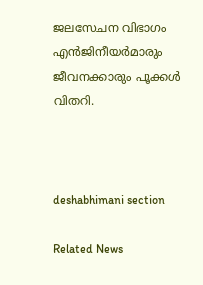ജലസേചന വിഭാഗം എൻജിനീയർമാരും ജീവനക്കാരും പൂക്കൾ വിതറി.



deshabhimani section

Related News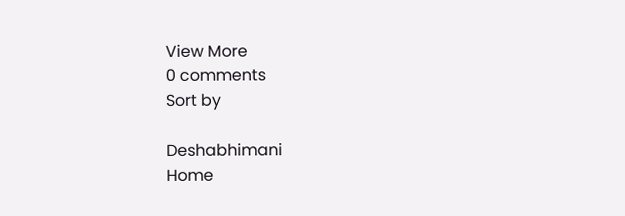View More
0 comments
Sort by

Deshabhimani
Home